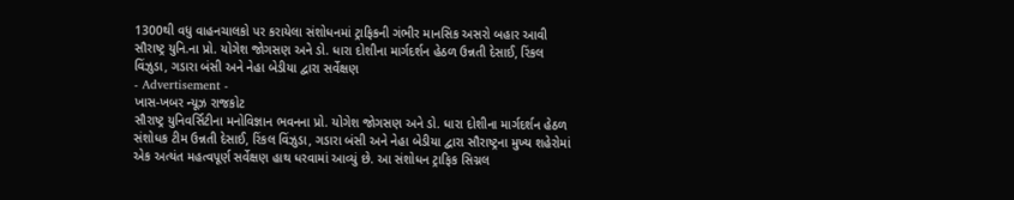1300થી વધુ વાહનચાલકો પર કરાયેલા સંશોધનમાં ટ્રાફિકની ગંભીર માનસિક અસરો બહાર આવી
સૌરાષ્ટ્ર યુનિ.ના પ્રો. યોગેશ જોગસણ અને ડો. ધારા દોશીના માર્ગદર્શન હેઠળ ઉન્નતી દેસાઈ, રિંકલ વિંઝુડા, ગડારા બંસી અને નેહા બેડીયા દ્વારા સર્વેક્ષણ
- Advertisement -
ખાસ-ખબર ન્યૂઝ રાજકોટ
સૌરાષ્ટ્ર યુનિવર્સિટીના મનોવિજ્ઞાન ભવનના પ્રો. યોગેશ જોગસણ અને ડો. ધારા દોશીના માર્ગદર્શન હેઠળ સંશોધક ટીમ ઉન્નતી દેસાઈ, રિંકલ વિંઝુડા, ગડારા બંસી અને નેહા બેડીયા દ્વારા સૌરાષ્ટ્રના મુખ્ય શહેરોમાં એક અત્યંત મહત્વપૂર્ણ સર્વેક્ષણ હાથ ધરવામાં આવ્યું છે. આ સંશોધન ટ્રાફિક સિગ્નલ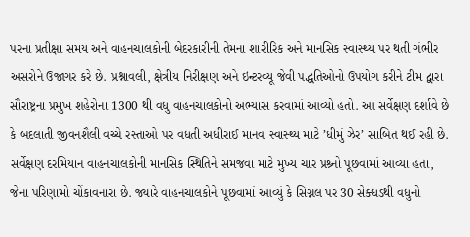પરના પ્રતીક્ષા સમય અને વાહનચાલકોની બેદરકારીની તેમના શારીરિક અને માનસિક સ્વાસ્થ્ય પર થતી ગંભીર અસરોને ઉજાગર કરે છે. પ્રશ્નાવલી, ક્ષેત્રીય નિરીક્ષણ અને ઇન્ટરવ્યૂ જેવી પદ્ધતિઓનો ઉપયોગ કરીને ટીમ દ્વારા સૌરાષ્ટ્રના પ્રમુખ શહેરોના 1300 થી વધુ વાહનચાલકોનો અભ્યાસ કરવામાં આવ્યો હતો. આ સર્વેક્ષણ દર્શાવે છે કે બદલાતી જીવનશૈલી વચ્ચે રસ્તાઓ પર વધતી અધીરાઈ માનવ સ્વાસ્થ્ય માટે ’ધીમું ઝેર’ સાબિત થઈ રહી છે. સર્વેક્ષણ દરમિયાન વાહનચાલકોની માનસિક સ્થિતિને સમજવા માટે મુખ્ય ચાર પ્રશ્ર્નો પૂછવામાં આવ્યા હતા, જેના પરિણામો ચોંકાવનારા છે. જ્યારે વાહનચાલકોને પૂછવામાં આવ્યું કે સિગ્નલ પર 30 સેક્ધડથી વધુનો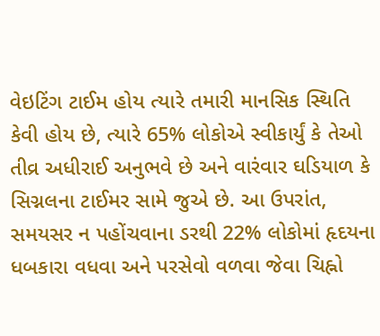વેઇટિંગ ટાઈમ હોય ત્યારે તમારી માનસિક સ્થિતિ કેવી હોય છે, ત્યારે 65% લોકોએ સ્વીકાર્યું કે તેઓ તીવ્ર અધીરાઈ અનુભવે છે અને વારંવાર ઘડિયાળ કે સિગ્નલના ટાઈમર સામે જુએ છે. આ ઉપરાંત, સમયસર ન પહોંચવાના ડરથી 22% લોકોમાં હૃદયના ધબકારા વધવા અને પરસેવો વળવા જેવા ચિહ્નો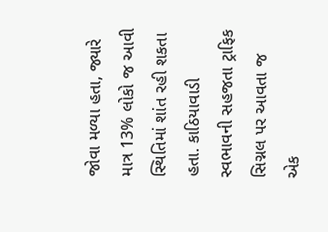જોવા મળ્યા હતા, જ્યારે માત્ર 13% લોકો જ આવી સ્થિતિમાં શાંત રહી શકતા હતા. કાઠિયાવાડી સ્વભાવની સહજતા ટ્રાફિક સિગ્નલ પર આવતા જ એક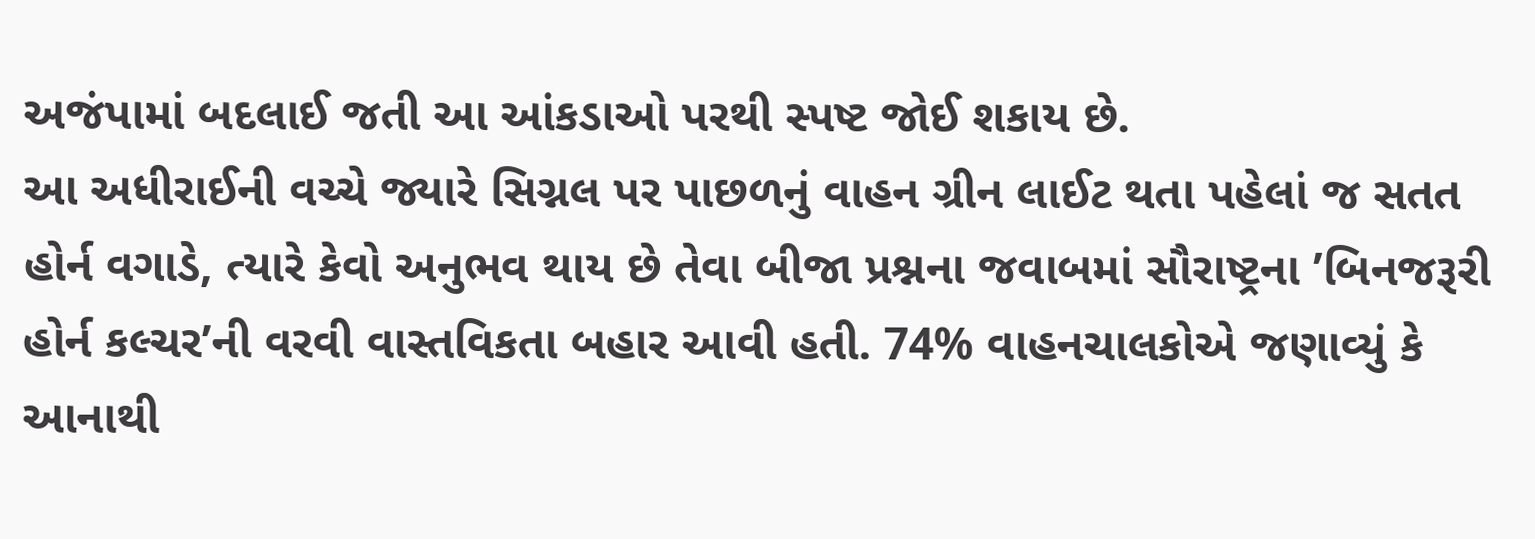અજંપામાં બદલાઈ જતી આ આંકડાઓ પરથી સ્પષ્ટ જોઈ શકાય છે.
આ અધીરાઈની વચ્ચે જ્યારે સિગ્નલ પર પાછળનું વાહન ગ્રીન લાઈટ થતા પહેલાં જ સતત હોર્ન વગાડે, ત્યારે કેવો અનુભવ થાય છે તેવા બીજા પ્રશ્નના જવાબમાં સૌરાષ્ટ્રના ’બિનજરૂરી હોર્ન કલ્ચર’ની વરવી વાસ્તવિકતા બહાર આવી હતી. 74% વાહનચાલકોએ જણાવ્યું કે આનાથી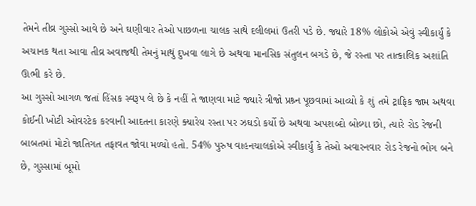તેમને તીવ્ર ગુસ્સો આવે છે અને ઘણીવાર તેઓ પાછળના ચાલક સાથે દલીલમાં ઉતરી પડે છે. જ્યારે 18% લોકોએ એવું સ્વીકાર્યું કે અચાનક થતા આવા તીવ્ર અવાજથી તેમનું માથું દુખવા લાગે છે અથવા માનસિક સંતુલન બગડે છે, જે રસ્તા પર તાત્કાલિક અશાંતિ ઊભી કરે છે.
આ ગુસ્સો આગળ જતાં હિંસક સ્વરૂપ લે છે કે નહીં તે જાણવા માટે જ્યારે ત્રીજો પ્રશ્ર્ન પૂછવામાં આવ્યો કે શું તમે ટ્રાફિક જામ અથવા કોઈની ખોટી ઓવરટેક કરવાની આદતના કારણે ક્યારેય રસ્તા પર ઝઘડો કર્યો છે અથવા અપશબ્દો બોલ્યા છો, ત્યારે રોડ રેજની બાબતમાં મોટો જાતિગત તફાવત જોવા મળ્યો હતો. 54% પુરુષ વાહનચાલકોએ સ્વીકાર્યું કે તેઓ અવારનવાર રોડ રેજનો ભોગ બને છે, ગુસ્સામાં બૂમો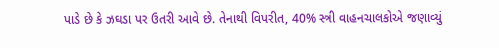પાડે છે કે ઝઘડા પર ઉતરી આવે છે. તેનાથી વિપરીત, 40% સ્ત્રી વાહનચાલકોએ જણાવ્યું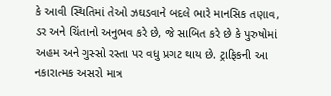કે આવી સ્થિતિમાં તેઓ ઝઘડવાને બદલે ભારે માનસિક તણાવ, ડર અને ચિંતાનો અનુભવ કરે છે, જે સાબિત કરે છે કે પુરુષોમાં અહમ અને ગુસ્સો રસ્તા પર વધુ પ્રગટ થાય છે. ટ્રાફિકની આ નકારાત્મક અસરો માત્ર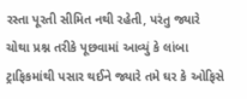રસ્તા પૂરતી સીમિત નથી રહેતી, પરંતુ જ્યારે ચોથા પ્રશ્ન તરીકે પૂછવામાં આવ્યું કે લાંબા ટ્રાફિકમાંથી પસાર થઈને જ્યારે તમે ઘર કે ઓફિસે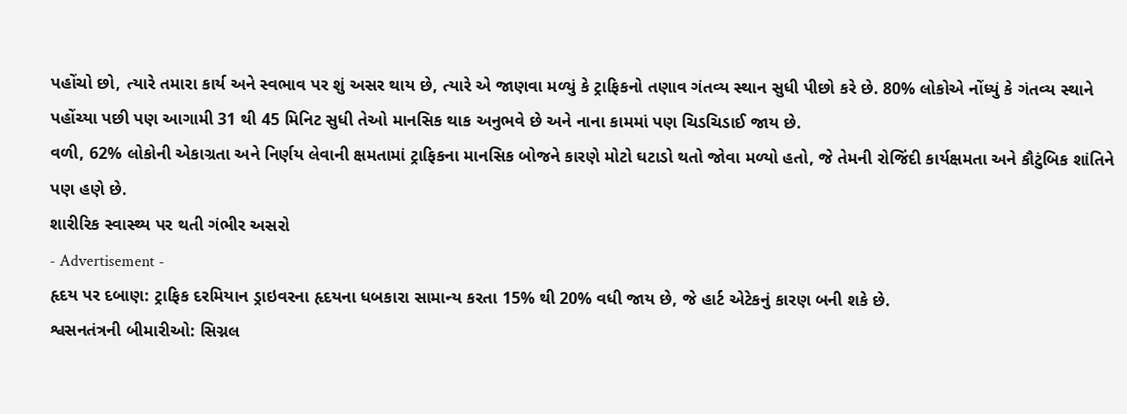પહોંચો છો, ત્યારે તમારા કાર્ય અને સ્વભાવ પર શું અસર થાય છે, ત્યારે એ જાણવા મળ્યું કે ટ્રાફિકનો તણાવ ગંતવ્ય સ્થાન સુધી પીછો કરે છે. 80% લોકોએ નોંધ્યું કે ગંતવ્ય સ્થાને પહોંચ્યા પછી પણ આગામી 31 થી 45 મિનિટ સુધી તેઓ માનસિક થાક અનુભવે છે અને નાના કામમાં પણ ચિડચિડાઈ જાય છે.
વળી, 62% લોકોની એકાગ્રતા અને નિર્ણય લેવાની ક્ષમતામાં ટ્રાફિકના માનસિક બોજને કારણે મોટો ઘટાડો થતો જોવા મળ્યો હતો, જે તેમની રોજિંદી કાર્યક્ષમતા અને કૌટુંબિક શાંતિને પણ હણે છે.
શારીરિક સ્વાસ્થ્ય પર થતી ગંભીર અસરો
- Advertisement -
હૃદય પર દબાણ: ટ્રાફિક દરમિયાન ડ્રાઇવરના હૃદયના ધબકારા સામાન્ય કરતા 15% થી 20% વધી જાય છે, જે હાર્ટ એટેકનું કારણ બની શકે છે.
શ્વસનતંત્રની બીમારીઓ: સિગ્નલ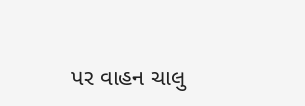પર વાહન ચાલુ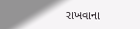રાખવાના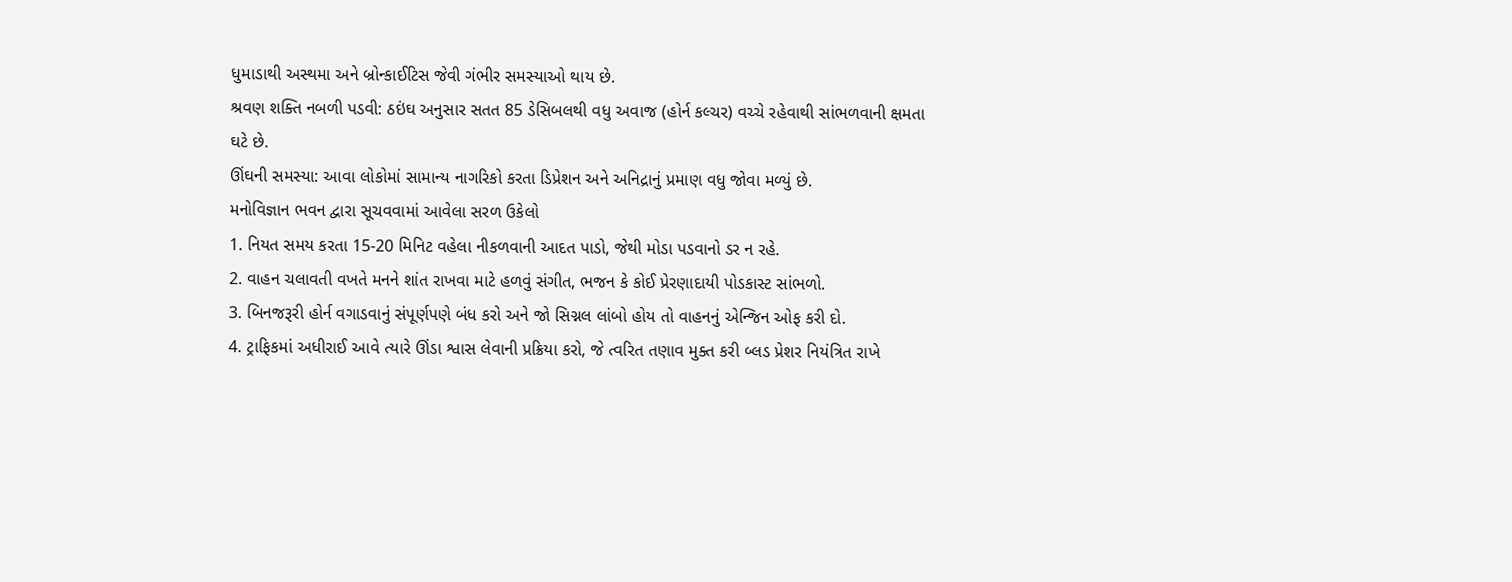ધુમાડાથી અસ્થમા અને બ્રોન્કાઈટિસ જેવી ગંભીર સમસ્યાઓ થાય છે.
શ્રવણ શક્તિ નબળી પડવી: ઠઇંઘ અનુસાર સતત 85 ડેસિબલથી વધુ અવાજ (હોર્ન કલ્ચર) વચ્ચે રહેવાથી સાંભળવાની ક્ષમતા ઘટે છે.
ઊંઘની સમસ્યા: આવા લોકોમાં સામાન્ય નાગરિકો કરતા ડિપ્રેશન અને અનિદ્રાનું પ્રમાણ વધુ જોવા મળ્યું છે.
મનોવિજ્ઞાન ભવન દ્વારા સૂચવવામાં આવેલા સરળ ઉકેલો
1. નિયત સમય કરતા 15-20 મિનિટ વહેલા નીકળવાની આદત પાડો, જેથી મોડા પડવાનો ડર ન રહે.
2. વાહન ચલાવતી વખતે મનને શાંત રાખવા માટે હળવું સંગીત, ભજન કે કોઈ પ્રેરણાદાયી પોડકાસ્ટ સાંભળો.
3. બિનજરૂરી હોર્ન વગાડવાનું સંપૂર્ણપણે બંધ કરો અને જો સિગ્નલ લાંબો હોય તો વાહનનું એન્જિન ઓફ કરી દો.
4. ટ્રાફિકમાં અધીરાઈ આવે ત્યારે ઊંડા શ્વાસ લેવાની પ્રક્રિયા કરો, જે ત્વરિત તણાવ મુક્ત કરી બ્લડ પ્રેશર નિયંત્રિત રાખે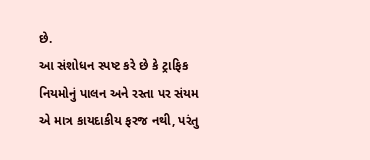છે.
આ સંશોધન સ્પષ્ટ કરે છે કે ટ્રાફિક નિયમોનું પાલન અને રસ્તા પર સંયમ એ માત્ર કાયદાકીય ફરજ નથી, પરંતુ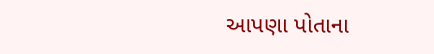આપણા પોતાના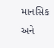માનસિક અને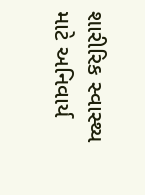શારીરિક સ્વાસ્થ્ય માટે અનિવાર્ય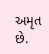અમૃત છે.